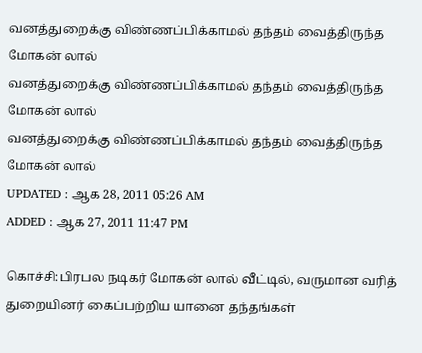வனத்துறைக்கு விண்ணப்பிக்காமல் தந்தம் வைத்திருந்த மோகன் லால்
வனத்துறைக்கு விண்ணப்பிக்காமல் தந்தம் வைத்திருந்த மோகன் லால்
வனத்துறைக்கு விண்ணப்பிக்காமல் தந்தம் வைத்திருந்த மோகன் லால்
UPDATED : ஆக 28, 2011 05:26 AM
ADDED : ஆக 27, 2011 11:47 PM

கொச்சி:பிரபல நடிகர் மோகன் லால் வீட்டில், வருமான வரித் துறையினர் கைப்பற்றிய யானை தந்தங்கள்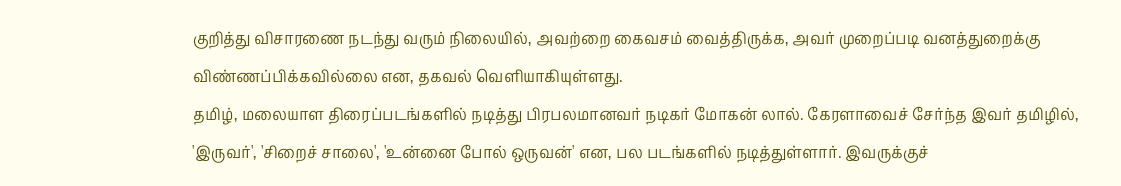குறித்து விசாரணை நடந்து வரும் நிலையில், அவற்றை கைவசம் வைத்திருக்க, அவர் முறைப்படி வனத்துறைக்கு விண்ணப்பிக்கவில்லை என, தகவல் வெளியாகியுள்ளது.
தமிழ், மலையாள திரைப்படங்களில் நடித்து பிரபலமானவர் நடிகர் மோகன் லால். கேரளாவைச் சேர்ந்த இவர் தமிழில், 'இருவர்', 'சிறைச் சாலை', 'உன்னை போல் ஒருவன்' என, பல படங்களில் நடித்துள்ளார். இவருக்குச்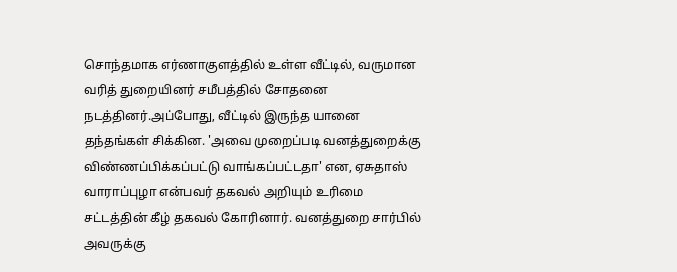சொந்தமாக எர்ணாகுளத்தில் உள்ள வீட்டில், வருமான வரித் துறையினர் சமீபத்தில் சோதனை நடத்தினர்.அப்போது, வீட்டில் இருந்த யானை தந்தங்கள் சிக்கின. 'அவை முறைப்படி வனத்துறைக்கு விண்ணப்பிக்கப்பட்டு வாங்கப்பட்டதா' என, ஏசுதாஸ் வாராப்புழா என்பவர் தகவல் அறியும் உரிமை சட்டத்தின் கீழ் தகவல் கோரினார். வனத்துறை சார்பில் அவருக்கு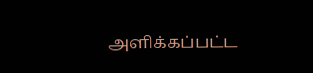அளிக்கப்பட்ட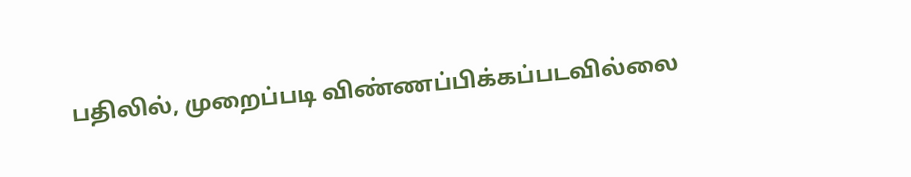பதிலில், முறைப்படி விண்ணப்பிக்கப்படவில்லை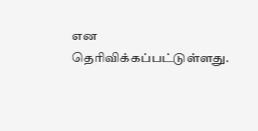என தெரிவிக்கப்பட்டுள்ளது.